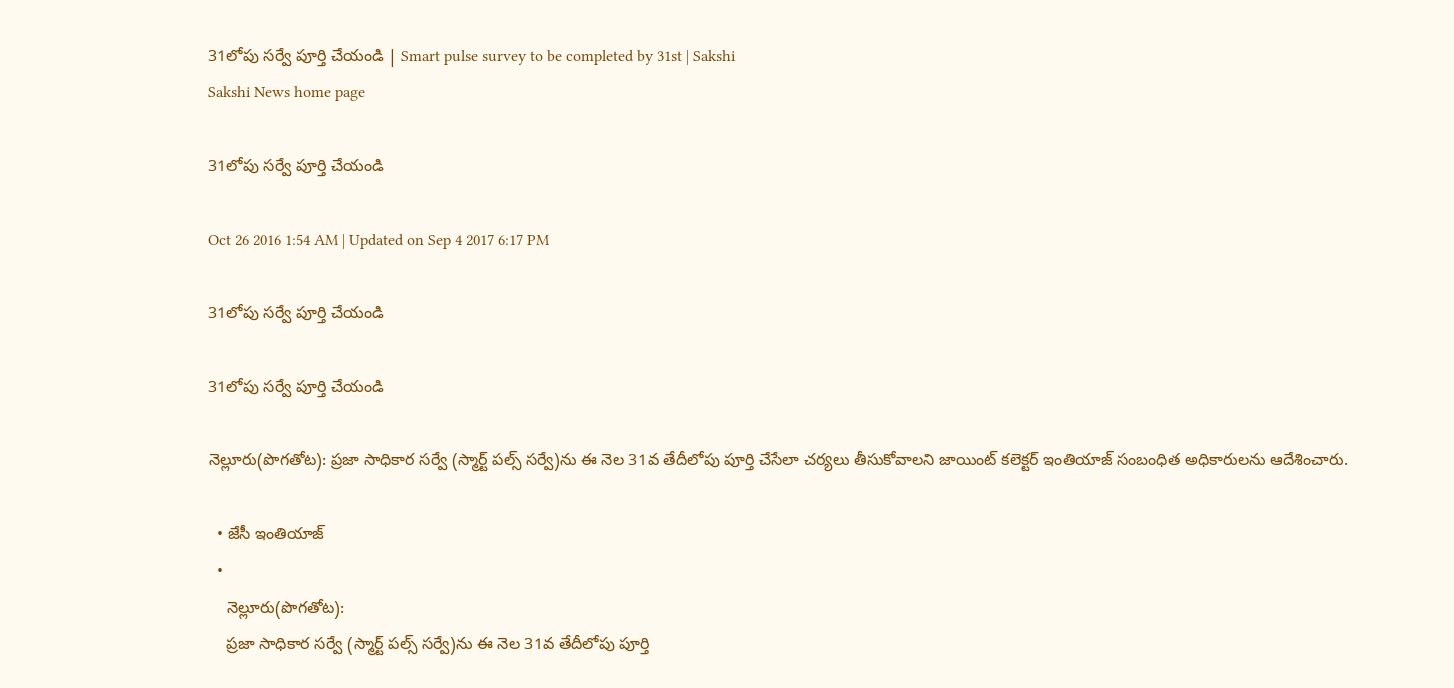31లోపు సర్వే పూర్తి చేయండి | Smart pulse survey to be completed by 31st | Sakshi
Sakshi News home page

31లోపు సర్వే పూర్తి చేయండి

Oct 26 2016 1:54 AM | Updated on Sep 4 2017 6:17 PM

31లోపు సర్వే పూర్తి చేయండి

31లోపు సర్వే పూర్తి చేయండి

నెల్లూరు(పొగతోట): ప్రజా సాధికార సర్వే (స్మార్ట్‌ పల్స్‌ సర్వే)ను ఈ నెల 31వ తేదీలోపు పూర్తి చేసేలా చర్యలు తీసుకోవాలని జాయింట్‌ కలెక్టర్‌ ఇంతియాజ్‌ సంబంధిత అధికారులను ఆదేశించారు.

  • జేసీ ఇంతియాజ్‌
  •
    నెల్లూరు(పొగతోట):
    ప్రజా సాధికార సర్వే (స్మార్ట్‌ పల్స్‌ సర్వే)ను ఈ నెల 31వ తేదీలోపు పూర్తి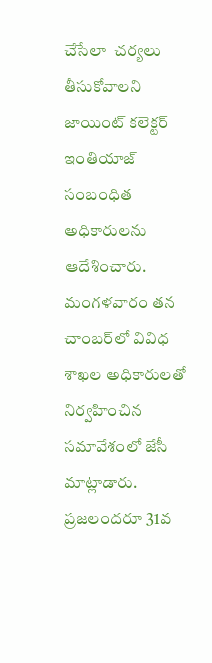చేసేలా  చర్యలు తీసుకోవాలని జాయింట్‌ కలెక్టర్‌ ఇంతియాజ్‌ సంబంధిత అధికారులను ఆదేశించారు. మంగళవారం తన చాంబర్‌లో వివిధ శాఖల అధికారులతో నిర్వహించిన సమావేశంలో జేసీ మాట్లాడారు. ప్రజలందరూ 31వ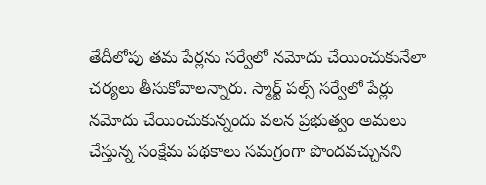తేదీలోపు తమ పేర్లను సర్వేలో నమోదు చేయించుకునేలా చర్యలు తీసుకోవాలన్నారు. స్మార్ట్‌ పల్స్‌ సర్వేలో పేర్లు నమోదు చేయించుకున్నందు వలన ప్రభుత్వం అమలు చేస్తున్న సంక్షేమ పథకాలు సమగ్రంగా పొందవచ్చునని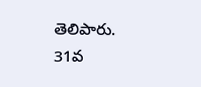తెలిపారు. 31వ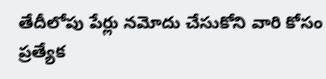తేదీలోపు పేర్లు నమోదు చేసుకోని వారి కోసం ప్రత్యేక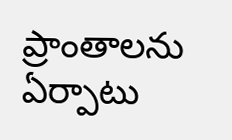ప్రాంతాలను ఏర్పాటు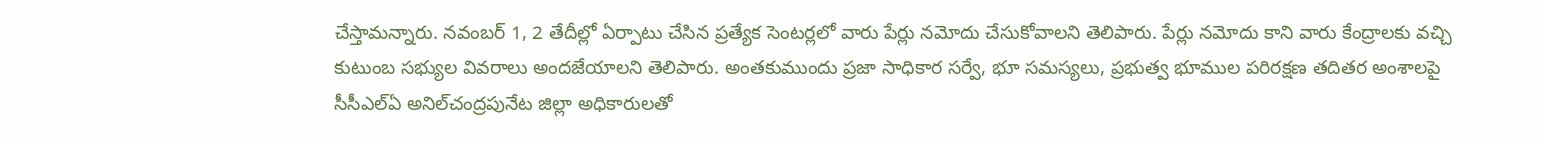చేస్తామన్నారు. నవంబర్‌ 1, 2 తేదీల్లో ఏర్పాటు చేసిన ప్రత్యేక సెంటర్లలో వారు పేర్లు నమోదు చేసుకోవాలని తెలిపారు. పేర్లు నమోదు కాని వారు కేంద్రాలకు వచ్చి కుటుంబ సభ్యుల వివరాలు అందజేయాలని తెలిపారు. అంతకుముందు ప్రజా సాధికార సర్వే, భూ సమస్యలు, ప్రభుత్వ భూముల పరిరక్షణ తదితర అంశాలపై సీసీఎల్‌ఏ అనిల్‌చంద్రపునేట జిల్లా అధికారులతో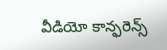వీడియో కాన్ఫరెన్స్‌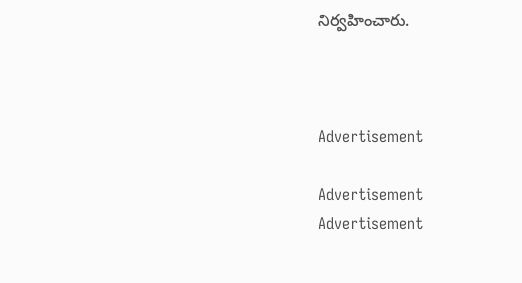నిర్వహించారు.



Advertisement

Advertisement
Advertisement